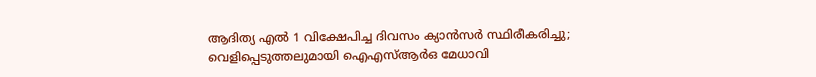ആദിത്യ എല്‍ 1 വിക്ഷേപിച്ച ദിവസം ക്യാന്‍സര്‍ സ്ഥിരീകരിച്ചു; വെളിപ്പെടുത്തലുമായി ഐഎസ്ആര്‍ഒ മേധാവി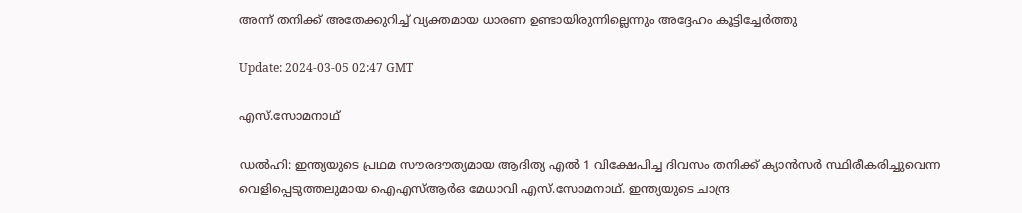അന്ന് തനിക്ക് അതേക്കുറിച്ച് വ്യക്തമായ ധാരണ ഉണ്ടായിരുന്നില്ലെന്നും അദ്ദേഹം കൂട്ടിച്ചേർത്തു

Update: 2024-03-05 02:47 GMT

എസ്.സോമനാഥ്

ഡല്‍ഹി: ഇന്ത്യയുടെ പ്രഥമ സൗരദൗത്യമായ ആദിത്യ എല്‍ 1 വിക്ഷേപിച്ച ദിവസം തനിക്ക് ക്യാന്‍സര്‍ സ്ഥിരീകരിച്ചുവെന്ന വെളിപ്പെടുത്തലുമായ ഐഎസ്ആര്‍ഒ മേധാവി എസ്.സോമനാഥ്. ഇന്ത്യയുടെ ചാന്ദ്ര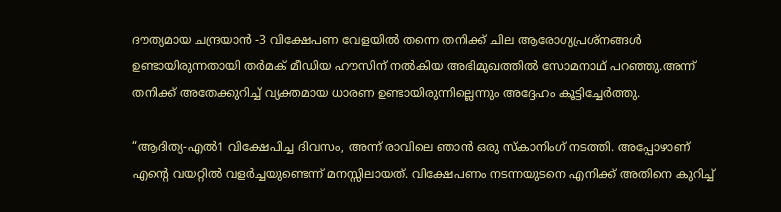ദൗത്യമായ ചന്ദ്രയാൻ -3 വിക്ഷേപണ വേളയിൽ തന്നെ തനിക്ക് ചില ആരോഗ്യപ്രശ്നങ്ങള്‍ ഉണ്ടായിരുന്നതായി തർമക് മീഡിയ ഹൗസിന് നൽകിയ അഭിമുഖത്തിൽ സോമനാഥ് പറഞ്ഞു.അന്ന് തനിക്ക് അതേക്കുറിച്ച് വ്യക്തമായ ധാരണ ഉണ്ടായിരുന്നില്ലെന്നും അദ്ദേഹം കൂട്ടിച്ചേർത്തു.

“ആദിത്യ-എൽ1 വിക്ഷേപിച്ച ദിവസം, അന്ന് രാവിലെ ഞാൻ ഒരു സ്കാനിംഗ് നടത്തി. അപ്പോഴാണ് എൻ്റെ വയറ്റിൽ വളർച്ചയുണ്ടെന്ന് മനസ്സിലായത്. വിക്ഷേപണം നടന്നയുടനെ എനിക്ക് അതിനെ കുറിച്ച്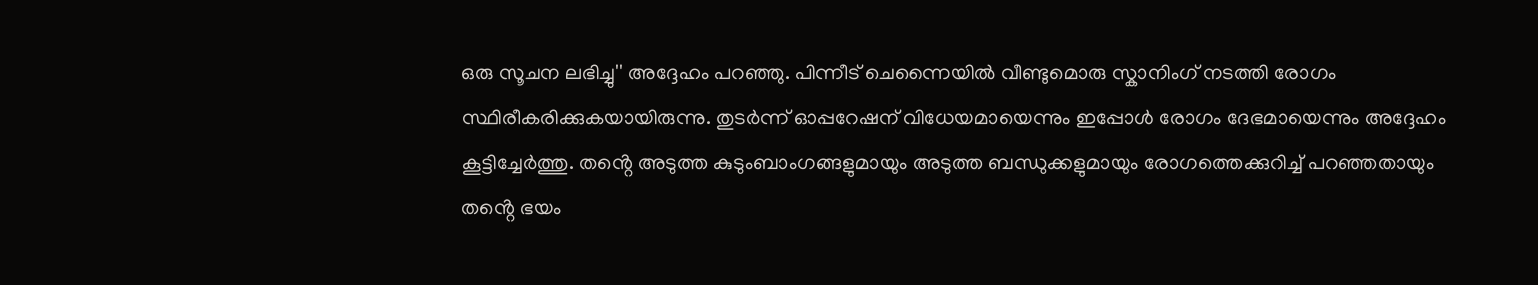ഒരു സൂചന ലഭിച്ചു'' അദ്ദേഹം പറഞ്ഞു. പിന്നീട് ചെന്നൈയില്‍ വീണ്ടുമൊരു സ്കാനിംഗ് നടത്തി രോഗം സ്ഥിരീകരിക്കുകയായിരുന്നു. തുടര്‍ന്ന് ഓപ്പറേഷന് വിധേയമായെന്നും ഇപ്പോള്‍ രോഗം ദേഭമായെന്നും അദ്ദേഹം കൂട്ടിച്ചേര്‍ത്തു. തൻ്റെ അടുത്ത കുടുംബാംഗങ്ങളുമായും അടുത്ത ബന്ധുക്കളുമായും രോഗത്തെക്കുറിച്ച് പറഞ്ഞതായും തൻ്റെ ഭയം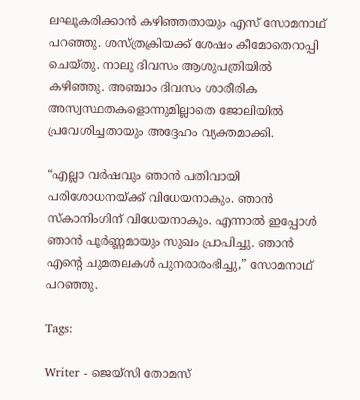ലഘൂകരിക്കാൻ കഴിഞ്ഞതായും എസ് സോമനാഥ് പറഞ്ഞു. ശസ്ത്രക്രിയക്ക് ശേഷം കീമോതെറാപ്പി ചെയ്തു. നാലു ദിവസം ആശുപത്രിയില്‍ കഴിഞ്ഞു. അഞ്ചാം ദിവസം ശാരീരിക അസ്വസ്ഥതകളൊന്നുമില്ലാതെ ജോലിയില്‍ പ്രവേശിച്ചതായും അദ്ദേഹം വ്യക്തമാക്കി.

“എല്ലാ വർഷവും ഞാൻ പതിവായി പരിശോധനയ്ക്ക് വിധേയനാകും. ഞാൻ സ്കാനിംഗിന് വിധേയനാകും. എന്നാൽ ഇപ്പോൾ ഞാൻ പൂർണ്ണമായും സുഖം പ്രാപിച്ചു. ഞാൻ എൻ്റെ ചുമതലകൾ പുനരാരംഭിച്ചു,” സോമനാഥ് പറഞ്ഞു.

Tags:

Writer - ജെയ്സി തോമസ്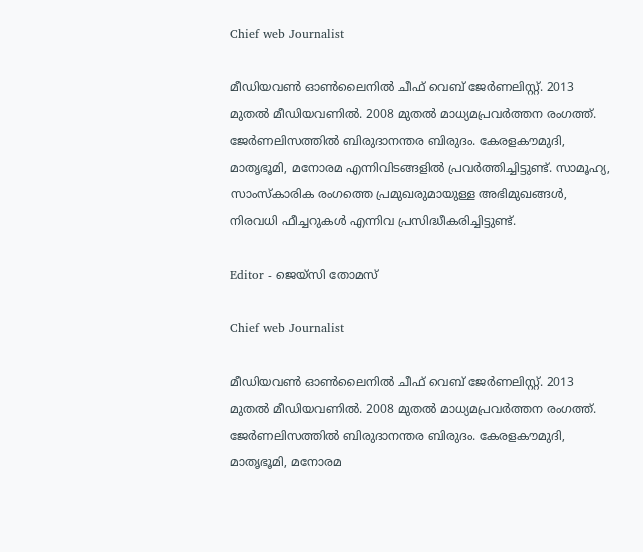Chief web Journalist

മീഡിയവൺ ഓൺലൈനിൽ ചീഫ് വെബ് ജേർണലിസ്റ്റ്. 2013 മുതൽ മീഡിയവണിൽ. 2008 മുതൽ മാധ്യമപ്രവർത്തന രംഗത്ത്. ജേർണലിസത്തിൽ ബിരുദാനന്തര ബിരുദം. കേരളകൗമുദി, മാതൃഭൂമി, മനോരമ എന്നിവിടങ്ങളിൽ പ്രവർത്തിച്ചിട്ടുണ്ട്. സാമൂഹ്യ, സാംസ്‌കാരിക രംഗത്തെ പ്രമുഖരുമായുള്ള അഭിമുഖങ്ങൾ, നിരവധി ഫീച്ചറുകൾ എന്നിവ പ്രസിദ്ധീകരിച്ചിട്ടുണ്ട്.

Editor - ജെയ്സി തോമസ്

Chief web Journalist

മീഡിയവൺ ഓൺലൈനിൽ ചീഫ് വെബ് ജേർണലിസ്റ്റ്. 2013 മുതൽ മീഡിയവണിൽ. 2008 മുതൽ മാധ്യമപ്രവർത്തന രംഗത്ത്. ജേർണലിസത്തിൽ ബിരുദാനന്തര ബിരുദം. കേരളകൗമുദി, മാതൃഭൂമി, മനോരമ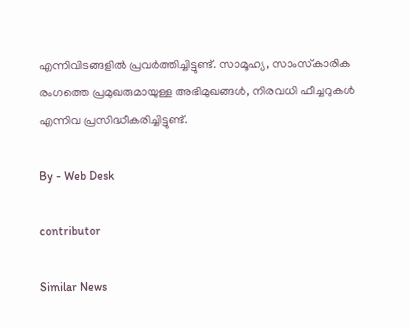എന്നിവിടങ്ങളിൽ പ്രവർത്തിച്ചിട്ടുണ്ട്. സാമൂഹ്യ, സാംസ്‌കാരിക രംഗത്തെ പ്രമുഖരുമായുള്ള അഭിമുഖങ്ങൾ, നിരവധി ഫീച്ചറുകൾ എന്നിവ പ്രസിദ്ധീകരിച്ചിട്ടുണ്ട്.

By - Web Desk

contributor

Similar News